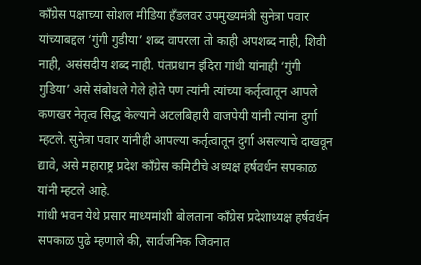काँग्रेस पक्षाच्या सोशल मीडिया हँडलवर उपमुख्यमंत्री सुनेत्रा पवार यांच्याबद्दल ‘गुंगी गुडीया’ शब्द वापरला तो काही अपशब्द नाही, शिवी नाही, असंसदीय शब्द नाही. पंतप्रधान इंदिरा गांधी यांनाही ‘गुंगी गुडिया’ असे संबोधले गेले होते पण त्यांनी त्यांच्या कर्तृत्वातून आपले कणखर नेतृत्व सिद्ध केल्याने अटलबिहारी वाजपेयी यांनी त्यांना दुर्गा म्हटले. सुनेत्रा पवार यांनीही आपल्या कर्तृत्वातून दुर्गा असल्याचे दाखवून द्यावे, असे महाराष्ट्र प्रदेश काँग्रेस कमिटीचे अध्यक्ष हर्षवर्धन सपकाळ यांनी म्हटले आहे.
गांधी भवन येथे प्रसार माध्यमांशी बोलताना काँग्रेस प्रदेशाध्यक्ष हर्षवर्धन सपकाळ पुढे म्हणाले की, सार्वजनिक जिवनात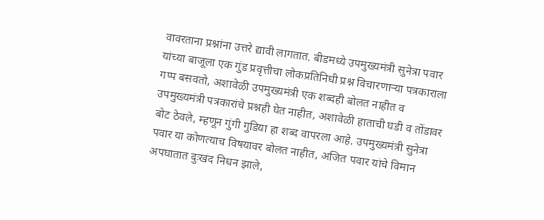वावरताना प्रश्नांना उत्तरे द्यावी लागतात. बीडमध्ये उपमुख्यमंत्री सुनेत्रा पवार यांच्या बाजूला एक गुंड प्रवृत्तीचा लोकप्रतिनिधी प्रश्न विचारणाऱ्या पत्रकाराला गप्प बसवतो, अशावेळी उपमुख्यमंत्री एक शब्दही बोलत नाहीत व उपमुख्यमंत्री पत्रकारांचे प्रश्नही घेत नाहीत, अशावेळी हाताची घडी व तोंडावर बोट ठेवले, म्हणून गुंगी गुडिया हा शब्द वापरला आहे. उपमुख्यमंत्री सुनेत्रा पवार या कोणत्याच विषयावर बोलत नाहीत, अजित पवार यांचे विमान अपघातात दुःखद निधन झाले,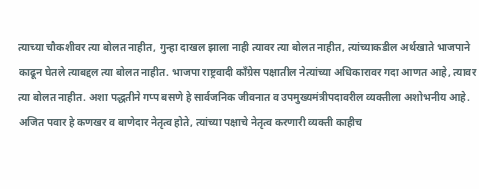त्याच्या चौकशीवर त्या बोलत नाहीत, गुन्हा दाखल झाला नाही त्यावर त्या बोलत नाहीत, त्यांच्याकडील अर्थखाते भाजपाने काढून घेतले त्याबद्दल त्या बोलत नाहीत. भाजपा राष्ट्रवादी काँग्रेस पक्षातील नेत्यांच्या अधिकारावर गदा आणत आहे, त्यावर त्या बोलत नाहीत. अशा पद्धतीने गप्प बसणे हे सार्वजनिक जीवनात व उपमुख्यमंत्रीपदावरील व्यक्तीला अशोभनीय आहे. अजित पवार हे कणखर व बाणेदार नेतृत्व होते, त्यांच्या पक्षाचे नेतृत्व करणारी व्यक्ती काहीच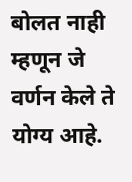बोलत नाही म्हणून जे वर्णन केले ते योग्य आहे.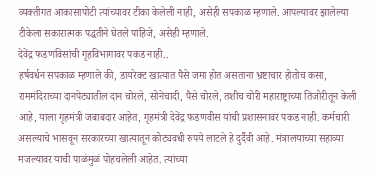व्यक्तीगत आकासापोटी त्यांच्यावर टीका केलेली नाही, असेही सपकाळ म्हणाले. आपल्यावर झालेल्या टीकेला सकारात्मक पद्धतीने घेतले पाहिजे, असेही म्हणाले.
देवेंद्र फडणविसांची गृहविभागावर पकड नाही..
हर्षवर्धन सपकाळ म्हणाले की, डायरेक्ट खात्यात पैसे जमा होत असताना भ्रष्टाचार होतोच कसा, राममंदिराच्या दानपेट्यातील दान चोरले, सोनेचादी, पैसे चोरले, तशीच चोरी महाराष्ट्राच्या तिजोरीतून केली आहे, याला गृहमंत्री जबाबदार आहेत, गृहमंत्री देवेंद्र फडणवीस यांची प्रशासनावर पकड नाही. कर्मचारी असल्याचे भासवून सरकारच्या खात्यातून कोट्यवधी रुपये लाटले हे दुर्दैवी आहे. मंत्रालयाच्या सहाव्या मजल्यावर याची पाळंमुळं पोहचलेली आहेत. त्यांच्या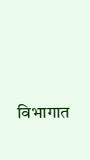विभागात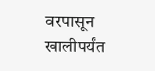वरपासून खालीपर्यंत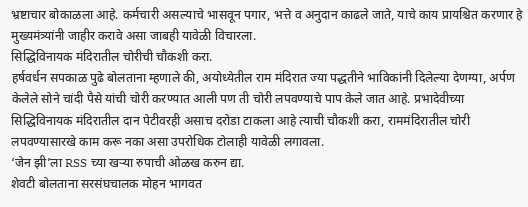भ्रष्टाचार बोकाळला आहे. कर्मचारी असल्याचे भासवून पगार, भत्ते व अनुदान काढले जाते, याचे काय प्रायश्चित करणार हे मुख्यमंत्र्यांनी जाहीर करावे असा जाबही यावेळी विचारला.
सिद्धिविनायक मंदिरातील चोरीची चौकशी करा.
हर्षवर्धन सपकाळ पुढे बोलताना म्हणाले की, अयोध्येतील राम मंदिरात ज्या पद्धतीने भाविकांनी दिलेल्या देणग्या, अर्पण केलेले सोने चांदी पैसे यांची चोरी करण्यात आली पण ती चोरी लपवण्याचे पाप केले जात आहे. प्रभादेवीच्या सिद्धिविनायक मंदिरातील दान पेटीवरही असाच दरोडा टाकला आहे त्याची चौकशी करा, राममंदिरातील चोरी लपवण्यासारखे काम करू नका असा उपरोधिक टोलाही यावेळी लगावला.
‘जेन झी’ला RSS च्या खऱ्या रुपाची ओळख करुन द्या.
शेवटी बोलताना सरसंघचालक मोहन भागवत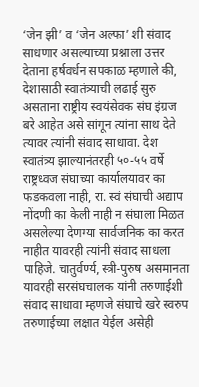‘जेन झी’ व ‘जेन अल्फा’ शी संवाद साधणार असल्याच्या प्रश्नाला उत्तर देताना हर्षवर्धन सपकाळ म्हणाले की, देशासाठी स्वातंत्र्याची लढाई सुरु असताना राष्ट्रीय स्वयंसेवक संघ इंग्रज बरे आहेत असे सांगून त्यांना साथ देते त्यावर त्यांनी संवाद साधावा. देश स्वातंत्र्य झाल्यानंतरही ५०-५५ वर्षे राष्ट्रध्वज संघाच्या कार्यालयावर का फडकवला नाही, रा. स्वं संघाची अद्याप नोंदणी का केली नाही न संघाला मिळत असलेल्या देणग्या सार्वजनिक का करत नाहीत यावरही त्यांनी संवाद साधला पाहिजे. चातुर्वर्ण्य, स्त्री-पुरुष असमानता यावरही सरसंघचालक यांनी तरुणाईशी संवाद साधावा म्हणजे संघाचे खरे स्वरुप तरुणाईच्या लक्षात येईल असेही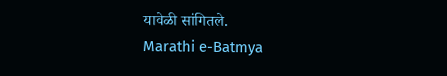यावेळी सांगितले.
Marathi e-Batmya